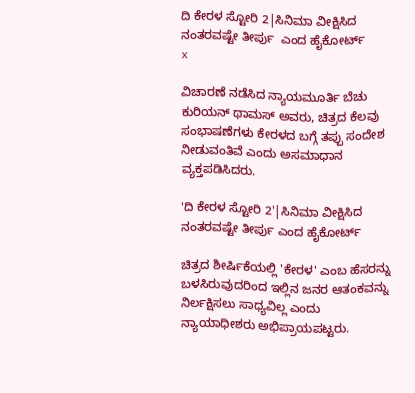ದಿ ಕೇರಳ ಸ್ಟೋರಿ 2|ಸಿನಿಮಾ ವೀಕ್ಷಿಸಿದ ನಂತರವಷ್ಟೇ ತೀರ್ಪು  ಎಂದ ಹೈಕೋರ್ಟ್
x

ವಿಚಾರಣೆ ನಡೆಸಿದ ನ್ಯಾಯಮೂರ್ತಿ ಬೆಚು ಕುರಿಯನ್ ಥಾಮಸ್ ಅವರು, ಚಿತ್ರದ ಕೆಲವು ಸಂಭಾಷಣೆಗಳು ಕೇರಳದ ಬಗ್ಗೆ ತಪ್ಪು ಸಂದೇಶ ನೀಡುವಂತಿವೆ ಎಂದು ಅಸಮಾಧಾನ ವ್ಯಕ್ತಪಡಿಸಿದರು.

'ದಿ ಕೇರಳ ಸ್ಟೋರಿ 2'|ಸಿನಿಮಾ ವೀಕ್ಷಿಸಿದ ನಂತರವಷ್ಟೇ ತೀರ್ಪು ಎಂದ ಹೈಕೋರ್ಟ್

ಚಿತ್ರದ ಶೀರ್ಷಿಕೆಯಲ್ಲಿ 'ಕೇರಳ' ಎಂಬ ಹೆಸರನ್ನು ಬಳಸಿರುವುದರಿಂದ ಇಲ್ಲಿನ ಜನರ ಆತಂಕವನ್ನು ನಿರ್ಲಕ್ಷಿಸಲು ಸಾಧ್ಯವಿಲ್ಲ ಎಂದು ನ್ಯಾಯಾಧೀಶರು ಅಭಿಪ್ರಾಯಪಟ್ಟರು.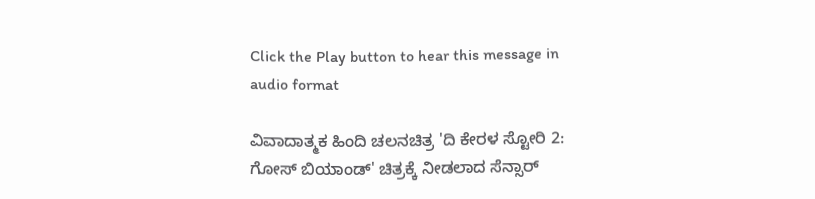Click the Play button to hear this message in audio format

ವಿವಾದಾತ್ಮಕ ಹಿಂದಿ ಚಲನಚಿತ್ರ 'ದಿ ಕೇರಳ ಸ್ಟೋರಿ 2: ಗೋಸ್ ಬಿಯಾಂಡ್' ಚಿತ್ರಕ್ಕೆ ನೀಡಲಾದ ಸೆನ್ಸಾರ್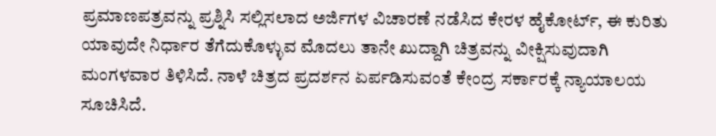ಪ್ರಮಾಣಪತ್ರವನ್ನು ಪ್ರಶ್ನಿಸಿ ಸಲ್ಲಿಸಲಾದ ಅರ್ಜಿಗಳ ವಿಚಾರಣೆ ನಡೆಸಿದ ಕೇರಳ ಹೈಕೋರ್ಟ್, ಈ ಕುರಿತು ಯಾವುದೇ ನಿರ್ಧಾರ ತೆಗೆದುಕೊಳ್ಳುವ ಮೊದಲು ತಾನೇ ಖುದ್ದಾಗಿ ಚಿತ್ರವನ್ನು ವೀಕ್ಷಿಸುವುದಾಗಿ ಮಂಗಳವಾರ ತಿಳಿಸಿದೆ. ನಾಳೆ ಚಿತ್ರದ ಪ್ರದರ್ಶನ ಏರ್ಪಡಿಸುವಂತೆ ಕೇಂದ್ರ ಸರ್ಕಾರಕ್ಕೆ ನ್ಯಾಯಾಲಯ ಸೂಚಿಸಿದೆ.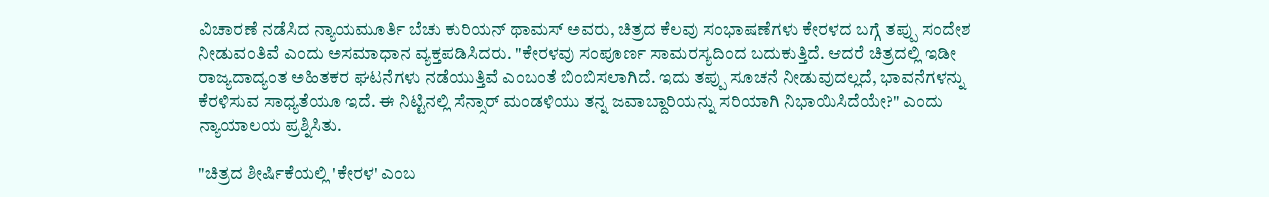ವಿಚಾರಣೆ ನಡೆಸಿದ ನ್ಯಾಯಮೂರ್ತಿ ಬೆಚು ಕುರಿಯನ್ ಥಾಮಸ್ ಅವರು, ಚಿತ್ರದ ಕೆಲವು ಸಂಭಾಷಣೆಗಳು ಕೇರಳದ ಬಗ್ಗೆ ತಪ್ಪು ಸಂದೇಶ ನೀಡುವಂತಿವೆ ಎಂದು ಅಸಮಾಧಾನ ವ್ಯಕ್ತಪಡಿಸಿದರು. "ಕೇರಳವು ಸಂಪೂರ್ಣ ಸಾಮರಸ್ಯದಿಂದ ಬದುಕುತ್ತಿದೆ. ಆದರೆ ಚಿತ್ರದಲ್ಲಿ ಇಡೀ ರಾಜ್ಯದಾದ್ಯಂತ ಅಹಿತಕರ ಘಟನೆಗಳು ನಡೆಯುತ್ತಿವೆ ಎಂಬಂತೆ ಬಿಂಬಿಸಲಾಗಿದೆ. ಇದು ತಪ್ಪು ಸೂಚನೆ ನೀಡುವುದಲ್ಲದೆ, ಭಾವನೆಗಳನ್ನು ಕೆರಳಿಸುವ ಸಾಧ್ಯತೆಯೂ ಇದೆ. ಈ ನಿಟ್ಟಿನಲ್ಲಿ ಸೆನ್ಸಾರ್ ಮಂಡಳಿಯು ತನ್ನ ಜವಾಬ್ದಾರಿಯನ್ನು ಸರಿಯಾಗಿ ನಿಭಾಯಿಸಿದೆಯೇ?" ಎಂದು ನ್ಯಾಯಾಲಯ ಪ್ರಶ್ನಿಸಿತು.

"ಚಿತ್ರದ ಶೀರ್ಷಿಕೆಯಲ್ಲಿ 'ಕೇರಳ' ಎಂಬ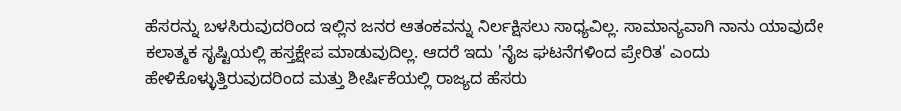ಹೆಸರನ್ನು ಬಳಸಿರುವುದರಿಂದ ಇಲ್ಲಿನ ಜನರ ಆತಂಕವನ್ನು ನಿರ್ಲಕ್ಷಿಸಲು ಸಾಧ್ಯವಿಲ್ಲ. ಸಾಮಾನ್ಯವಾಗಿ ನಾನು ಯಾವುದೇ ಕಲಾತ್ಮಕ ಸೃಷ್ಟಿಯಲ್ಲಿ ಹಸ್ತಕ್ಷೇಪ ಮಾಡುವುದಿಲ್ಲ. ಆದರೆ ಇದು 'ನೈಜ ಘಟನೆಗಳಿಂದ ಪ್ರೇರಿತ' ಎಂದು ಹೇಳಿಕೊಳ್ಳುತ್ತಿರುವುದರಿಂದ ಮತ್ತು ಶೀರ್ಷಿಕೆಯಲ್ಲಿ ರಾಜ್ಯದ ಹೆಸರು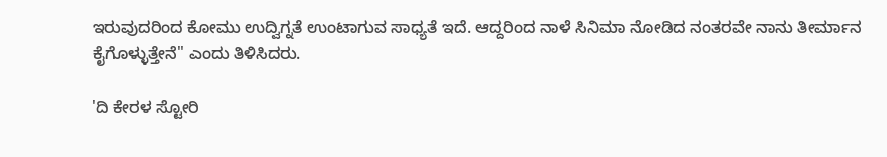ಇರುವುದರಿಂದ ಕೋಮು ಉದ್ವಿಗ್ನತೆ ಉಂಟಾಗುವ ಸಾಧ್ಯತೆ ಇದೆ. ಆದ್ದರಿಂದ ನಾಳೆ ಸಿನಿಮಾ ನೋಡಿದ ನಂತರವೇ ನಾನು ತೀರ್ಮಾನ ಕೈಗೊಳ್ಳುತ್ತೇನೆ" ಎಂದು ತಿಳಿಸಿದರು.

'ದಿ ಕೇರಳ ಸ್ಟೋರಿ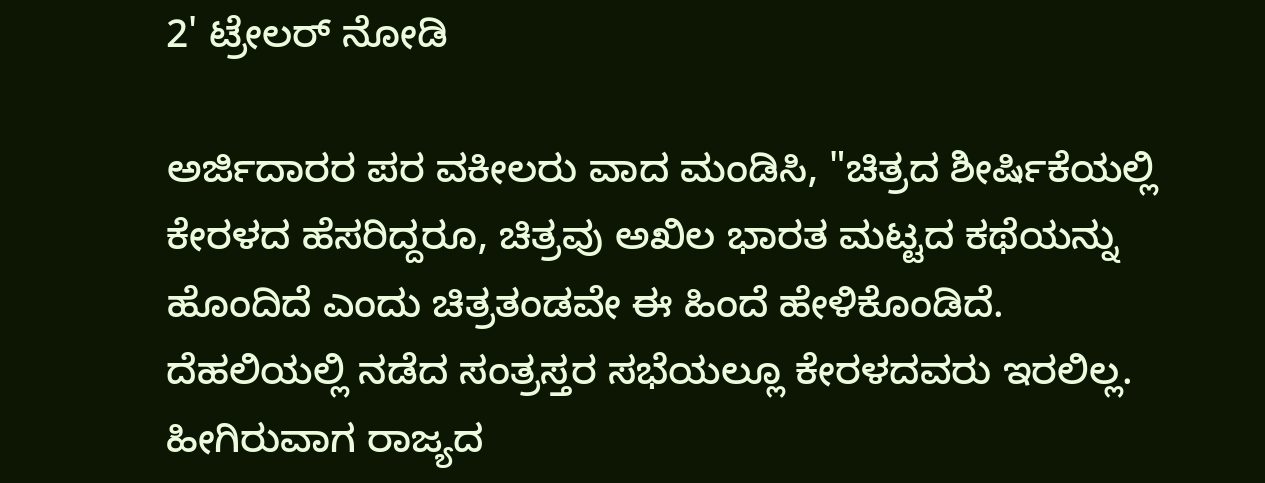2' ಟ್ರೇಲರ್‌ ನೋಡಿ

ಅರ್ಜಿದಾರರ ಪರ ವಕೀಲರು ವಾದ ಮಂಡಿಸಿ, "ಚಿತ್ರದ ಶೀರ್ಷಿಕೆಯಲ್ಲಿ ಕೇರಳದ ಹೆಸರಿದ್ದರೂ, ಚಿತ್ರವು ಅಖಿಲ ಭಾರತ ಮಟ್ಟದ ಕಥೆಯನ್ನು ಹೊಂದಿದೆ ಎಂದು ಚಿತ್ರತಂಡವೇ ಈ ಹಿಂದೆ ಹೇಳಿಕೊಂಡಿದೆ. ದೆಹಲಿಯಲ್ಲಿ ನಡೆದ ಸಂತ್ರಸ್ತರ ಸಭೆಯಲ್ಲೂ ಕೇರಳದವರು ಇರಲಿಲ್ಲ. ಹೀಗಿರುವಾಗ ರಾಜ್ಯದ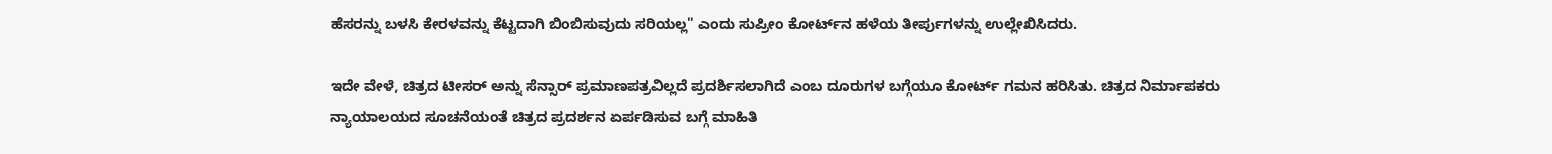ಹೆಸರನ್ನು ಬಳಸಿ ಕೇರಳವನ್ನು ಕೆಟ್ಟದಾಗಿ ಬಿಂಬಿಸುವುದು ಸರಿಯಲ್ಲ" ಎಂದು ಸುಪ್ರೀಂ ಕೋರ್ಟ್‌ನ ಹಳೆಯ ತೀರ್ಪುಗಳನ್ನು ಉಲ್ಲೇಖಿಸಿದರು.

ಇದೇ ವೇಳೆ, ಚಿತ್ರದ ಟೀಸರ್ ಅನ್ನು ಸೆನ್ಸಾರ್ ಪ್ರಮಾಣಪತ್ರವಿಲ್ಲದೆ ಪ್ರದರ್ಶಿಸಲಾಗಿದೆ ಎಂಬ ದೂರುಗಳ ಬಗ್ಗೆಯೂ ಕೋರ್ಟ್ ಗಮನ ಹರಿಸಿತು. ಚಿತ್ರದ ನಿರ್ಮಾಪಕರು ನ್ಯಾಯಾಲಯದ ಸೂಚನೆಯಂತೆ ಚಿತ್ರದ ಪ್ರದರ್ಶನ ಏರ್ಪಡಿಸುವ ಬಗ್ಗೆ ಮಾಹಿತಿ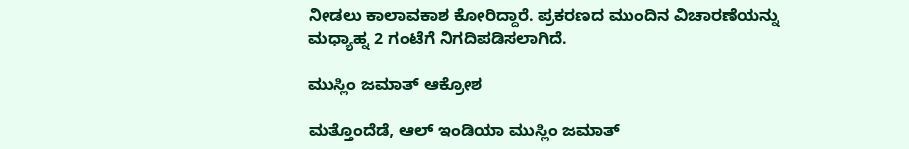ನೀಡಲು ಕಾಲಾವಕಾಶ ಕೋರಿದ್ದಾರೆ. ಪ್ರಕರಣದ ಮುಂದಿನ ವಿಚಾರಣೆಯನ್ನು ಮಧ್ಯಾಹ್ನ 2 ಗಂಟೆಗೆ ನಿಗದಿಪಡಿಸಲಾಗಿದೆ.

ಮುಸ್ಲಿಂ ಜಮಾತ್ ಆಕ್ರೋಶ

ಮತ್ತೊಂದೆಡೆ, ಆಲ್ ಇಂಡಿಯಾ ಮುಸ್ಲಿಂ ಜಮಾತ್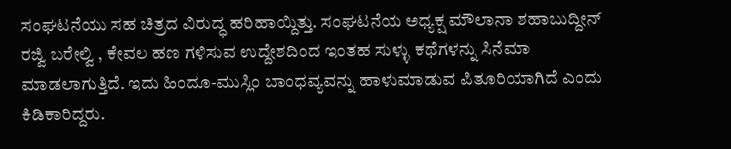ಸಂಘಟನೆಯು ಸಹ ಚಿತ್ರದ ವಿರುದ್ಧ ಹರಿಹಾಯ್ದಿತ್ತು. ಸಂಘಟನೆಯ ಅಧ್ಯಕ್ಷ ಮೌಲಾನಾ ಶಹಾಬುದ್ದೀನ್ ರಜ್ವಿ ಬರೇಲ್ವಿ , ಕೇವಲ ಹಣ ಗಳಿಸುವ ಉದ್ದೇಶದಿಂದ ಇಂತಹ ಸುಳ್ಳು ಕಥೆಗಳನ್ನು ಸಿನೆಮಾ ಮಾಡಲಾಗುತ್ತಿದೆ. ಇದು ಹಿಂದೂ-ಮುಸ್ಲಿಂ ಬಾಂಧವ್ಯವನ್ನು ಹಾಳುಮಾಡುವ ಪಿತೂರಿಯಾಗಿದೆ ಎಂದು ಕಿಡಿಕಾರಿದ್ದರು.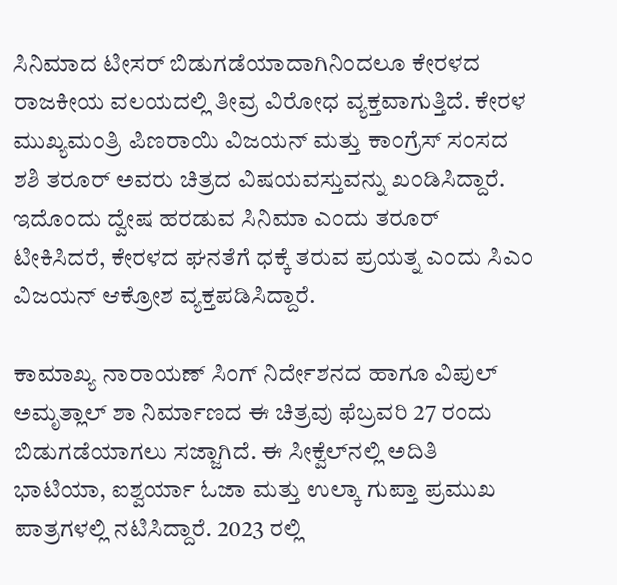ಸಿನಿಮಾದ ಟೀಸರ್ ಬಿಡುಗಡೆಯಾದಾಗಿನಿಂದಲೂ ಕೇರಳದ ರಾಜಕೀಯ ವಲಯದಲ್ಲಿ ತೀವ್ರ ವಿರೋಧ ವ್ಯಕ್ತವಾಗುತ್ತಿದೆ. ಕೇರಳ ಮುಖ್ಯಮಂತ್ರಿ ಪಿಣರಾಯಿ ವಿಜಯನ್ ಮತ್ತು ಕಾಂಗ್ರೆಸ್ ಸಂಸದ ಶಶಿ ತರೂರ್ ಅವರು ಚಿತ್ರದ ವಿಷಯವಸ್ತುವನ್ನು ಖಂಡಿಸಿದ್ದಾರೆ. ಇದೊಂದು ದ್ವೇಷ ಹರಡುವ ಸಿನಿಮಾ ಎಂದು ತರೂರ್ ಟೀಕಿಸಿದರೆ, ಕೇರಳದ ಘನತೆಗೆ ಧಕ್ಕೆ ತರುವ ಪ್ರಯತ್ನ ಎಂದು ಸಿಎಂ ವಿಜಯನ್ ಆಕ್ರೋಶ ವ್ಯಕ್ತಪಡಿಸಿದ್ದಾರೆ.

ಕಾಮಾಖ್ಯ ನಾರಾಯಣ್ ಸಿಂಗ್ ನಿರ್ದೇಶನದ ಹಾಗೂ ವಿಪುಲ್ ಅಮೃತ್ಲಾಲ್ ಶಾ ನಿರ್ಮಾಣದ ಈ ಚಿತ್ರವು ಫೆಬ್ರವರಿ 27 ರಂದು ಬಿಡುಗಡೆಯಾಗಲು ಸಜ್ಜಾಗಿದೆ. ಈ ಸೀಕ್ವೆಲ್‌ನಲ್ಲಿ ಅದಿತಿ ಭಾಟಿಯಾ, ಐಶ್ವರ್ಯಾ ಓಜಾ ಮತ್ತು ಉಲ್ಕಾ ಗುಪ್ತಾ ಪ್ರಮುಖ ಪಾತ್ರಗಳಲ್ಲಿ ನಟಿಸಿದ್ದಾರೆ. 2023 ರಲ್ಲಿ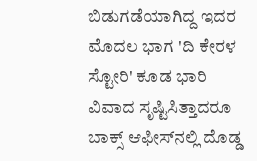ಬಿಡುಗಡೆಯಾಗಿದ್ದ ಇದರ ಮೊದಲ ಭಾಗ 'ದಿ ಕೇರಳ ಸ್ಟೋರಿ' ಕೂಡ ಭಾರಿ ವಿವಾದ ಸೃಷ್ಟಿಸಿತ್ತಾದರೂ ಬಾಕ್ಸ್ ಆಫೀಸ್‌ನಲ್ಲಿ ದೊಡ್ಡ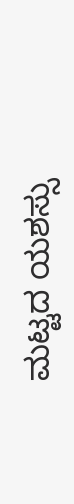ಮಟ್ಟದ ಯಶಸ್ಸು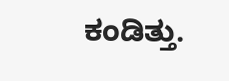ಕಂಡಿತ್ತು.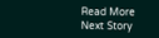Read More
Next Story